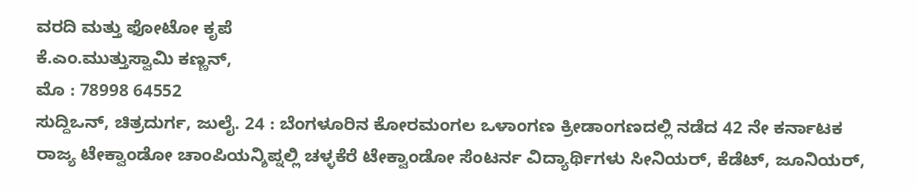ವರದಿ ಮತ್ತು ಫೋಟೋ ಕೃಪೆ
ಕೆ.ಎಂ.ಮುತ್ತುಸ್ವಾಮಿ ಕಣ್ಣನ್,
ಮೊ : 78998 64552
ಸುದ್ದಿಒನ್, ಚಿತ್ರದುರ್ಗ, ಜುಲೈ. 24 : ಬೆಂಗಳೂರಿನ ಕೋರಮಂಗಲ ಒಳಾಂಗಣ ಕ್ರೀಡಾಂಗಣದಲ್ಲಿ ನಡೆದ 42 ನೇ ಕರ್ನಾಟಕ ರಾಜ್ಯ ಟೇಕ್ವಾಂಡೋ ಚಾಂಪಿಯನ್ಶಿಪ್ನಲ್ಲಿ ಚಳ್ಳಕೆರೆ ಟೇಕ್ವಾಂಡೋ ಸೆಂಟರ್ನ ವಿದ್ಯಾರ್ಥಿಗಳು ಸೀನಿಯರ್, ಕೆಡೆಟ್, ಜೂನಿಯರ್,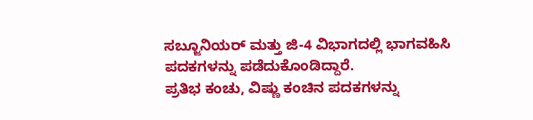ಸಬ್ಜೂನಿಯರ್ ಮತ್ತು ಜಿ-4 ವಿಭಾಗದಲ್ಲಿ ಭಾಗವಹಿಸಿ ಪದಕಗಳನ್ನು ಪಡೆದುಕೊಂಡಿದ್ದಾರೆ.
ಪ್ರತಿಭ ಕಂಚು, ವಿಷ್ಣು ಕಂಚಿನ ಪದಕಗಳನ್ನು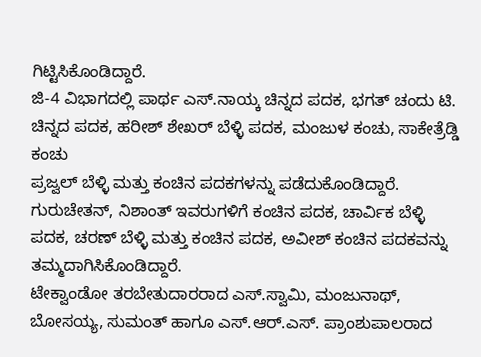ಗಿಟ್ಟಿಸಿಕೊಂಡಿದ್ದಾರೆ.
ಜಿ-4 ವಿಭಾಗದಲ್ಲಿ ಪಾರ್ಥ ಎಸ್.ನಾಯ್ಕ ಚಿನ್ನದ ಪದಕ, ಭಗತ್ ಚಂದು ಟಿ. ಚಿನ್ನದ ಪದಕ, ಹರೀಶ್ ಶೇಖರ್ ಬೆಳ್ಳಿ ಪದಕ, ಮಂಜುಳ ಕಂಚು, ಸಾಕೇತ್ರೆಡ್ಡಿ ಕಂಚು
ಪ್ರಜ್ವಲ್ ಬೆಳ್ಳಿ ಮತ್ತು ಕಂಚಿನ ಪದಕಗಳನ್ನು ಪಡೆದುಕೊಂಡಿದ್ದಾರೆ.
ಗುರುಚೇತನ್, ನಿಶಾಂತ್ ಇವರುಗಳಿಗೆ ಕಂಚಿನ ಪದಕ, ಚಾರ್ವಿಕ ಬೆಳ್ಳಿ ಪದಕ, ಚರಣ್ ಬೆಳ್ಳಿ ಮತ್ತು ಕಂಚಿನ ಪದಕ, ಅವೀಶ್ ಕಂಚಿನ ಪದಕವನ್ನು ತಮ್ಮದಾಗಿಸಿಕೊಂಡಿದ್ದಾರೆ.
ಟೇಕ್ವಾಂಡೋ ತರಬೇತುದಾರರಾದ ಎಸ್.ಸ್ವಾಮಿ, ಮಂಜುನಾಥ್, ಬೋಸಯ್ಯ, ಸುಮಂತ್ ಹಾಗೂ ಎಸ್.ಆರ್.ಎಸ್. ಪ್ರಾಂಶುಪಾಲರಾದ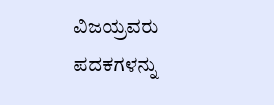ವಿಜಯ್ರವರು ಪದಕಗಳನ್ನು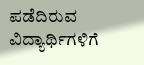ಪಡೆದಿರುವ ವಿದ್ಯಾರ್ಥಿಗಳಿಗೆ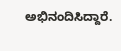ಅಭಿನಂದಿಸಿದ್ದಾರೆ.